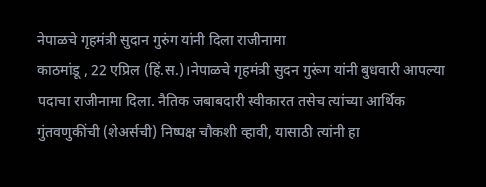नेपाळचे गृहमंत्री सुदान गुरुंग यांनी दिला राजीनामा
काठमांडू , 22 एप्रिल (हिं.स.)।नेपाळचे गृहमंत्री सुदन गुरूंग यांनी बुधवारी आपल्या पदाचा राजीनामा दिला. नैतिक जबाबदारी स्वीकारत तसेच त्यांच्या आर्थिक गुंतवणुकींची (शेअर्सची) निष्पक्ष चौकशी व्हावी, यासाठी त्यांनी हा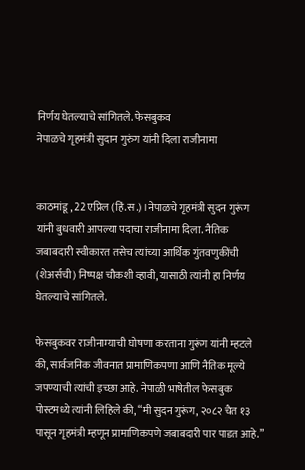निर्णय घेतल्याचे सांगितले. फेसबुकव
नेपाळचे गृहमंत्री सुदान गुरुंग यांनी दिला राजीनामा


काठमांडू , 22 एप्रिल (हिं.स.)।नेपाळचे गृहमंत्री सुदन गुरूंग यांनी बुधवारी आपल्या पदाचा राजीनामा दिला. नैतिक जबाबदारी स्वीकारत तसेच त्यांच्या आर्थिक गुंतवणुकींची (शेअर्सची) निष्पक्ष चौकशी व्हावी, यासाठी त्यांनी हा निर्णय घेतल्याचे सांगितले.

फेसबुकवर राजीनाम्याची घोषणा करताना गुरूंग यांनी म्हटले की, सार्वजनिक जीवनात प्रामाणिकपणा आणि नैतिक मूल्ये जपण्याची त्यांची इच्छा आहे. नेपाळी भाषेतील फेसबुक पोस्टमध्ये त्यांनी लिहिले की, “मी सुदन गुरूंग, २०८२ चैत १३ पासून गृहमंत्री म्हणून प्रामाणिकपणे जबाबदारी पार पाडत आहे.”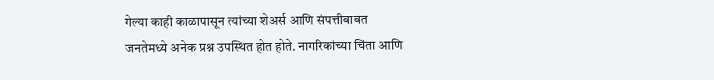गेल्या काही काळापासून त्यांच्या शेअर्स आणि संपत्तीबाबत जनतेमध्ये अनेक प्रश्न उपस्थित होत होते. नागरिकांच्या चिंता आणि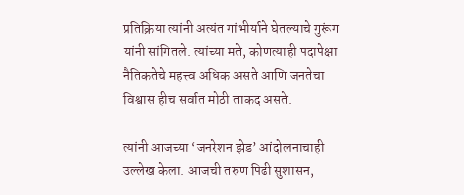प्रतिक्रिया त्यांनी अत्यंत गांभीर्याने घेतल्याचे गुरूंग यांनी सांगितले. त्यांच्या मते, कोणत्याही पदापेक्षा नैतिकतेचे महत्त्व अधिक असते आणि जनतेचा विश्वास हीच सर्वात मोठी ताकद असते.

त्यांनी आजच्या ‘जनरेशन झेड’ आंदोलनाचाही उल्लेख केला. आजची तरुण पिढी सुशासन,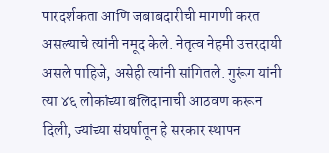पारदर्शकता आणि जबाबदारीची मागणी करत असल्याचे त्यांनी नमूद केले. नेतृत्व नेहमी उत्तरदायी असले पाहिजे, असेही त्यांनी सांगितले. गुरूंग यांनी त्या ४६ लोकांच्या बलिदानाची आठवण करून दिली, ज्यांच्या संघर्षातून हे सरकार स्थापन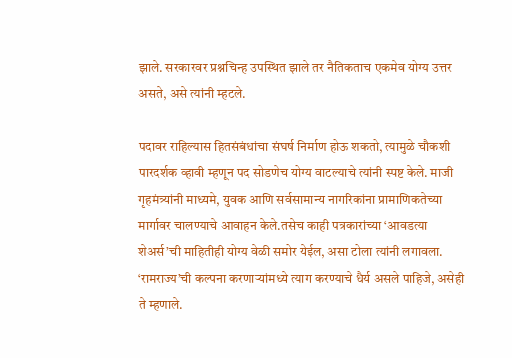झाले. सरकारवर प्रश्नचिन्ह उपस्थित झाले तर नैतिकताच एकमेव योग्य उत्तर असते, असे त्यांनी म्हटले.

पदावर राहिल्यास हितसंबंधांचा संघर्ष निर्माण होऊ शकतो, त्यामुळे चौकशी पारदर्शक व्हावी म्हणून पद सोडणेच योग्य वाटल्याचे त्यांनी स्पष्ट केले. माजी गृहमंत्र्यांनी माध्यमे, युवक आणि सर्वसामान्य नागरिकांना प्रामाणिकतेच्या मार्गावर चालण्याचे आवाहन केले.तसेच काही पत्रकारांच्या ‘आवडत्या शेअर्स’ची माहितीही योग्य वेळी समोर येईल, असा टोला त्यांनी लगावला. ‘रामराज्य’ची कल्पना करणाऱ्यांमध्ये त्याग करण्याचे धैर्य असले पाहिजे, असेही ते म्हणाले.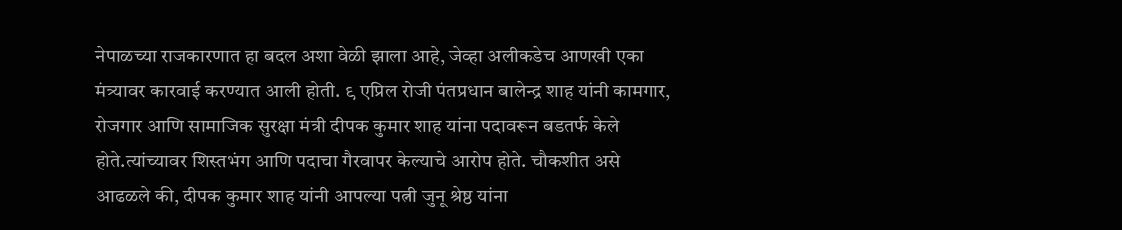नेपाळच्या राजकारणात हा बदल अशा वेळी झाला आहे, जेव्हा अलीकडेच आणखी एका मंत्र्यावर कारवाई करण्यात आली होती. ९ एप्रिल रोजी पंतप्रधान बालेन्द्र शाह यांनी कामगार, रोजगार आणि सामाजिक सुरक्षा मंत्री दीपक कुमार शाह यांना पदावरून बडतर्फ केले होते.त्यांच्यावर शिस्तभंग आणि पदाचा गैरवापर केल्याचे आरोप होते. चौकशीत असे आढळले की, दीपक कुमार शाह यांनी आपल्या पत्नी जुनू श्रेष्ठ यांना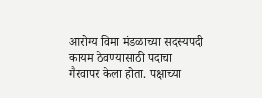आरोग्य विमा मंडळाच्या सदस्यपदी कायम ठेवण्यासाठी पदाचा गैरवापर केला होता. पक्षाच्या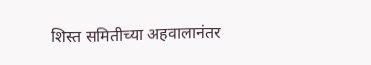शिस्त समितीच्या अहवालानंतर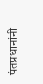पंतप्रधानांनी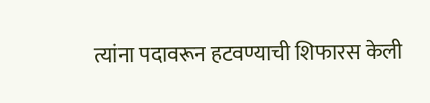त्यांना पदावरून हटवण्याची शिफारस केली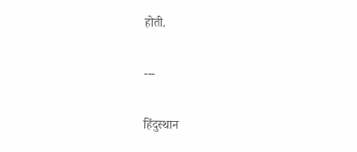होती.

---

हिंदुस्थान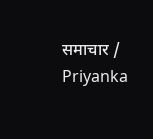समाचार / Priyanka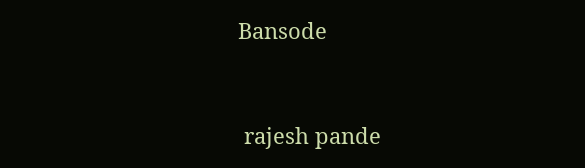Bansode


 rajesh pande